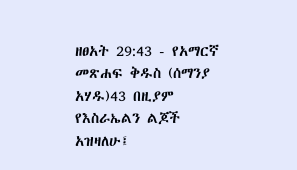ዘፀአት 29:43 - የአማርኛ መጽሐፍ ቅዱስ (ሰማንያ አሃዱ)43 በዚያም የእስራኤልን ልጆች አዝዛለሁ፤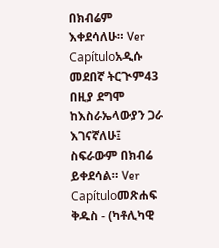በክብሬም እቀደሳለሁ። Ver Capítuloአዲሱ መደበኛ ትርጒም43 በዚያ ደግሞ ከእስራኤላውያን ጋራ እገናኛለሁ፤ ስፍራውም በክብሬ ይቀደሳል። Ver Capítuloመጽሐፍ ቅዱስ - (ካቶሊካዊ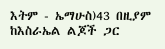እትም - ኤማሁስ)43 በዚያም ከእስራኤል ልጆች ጋር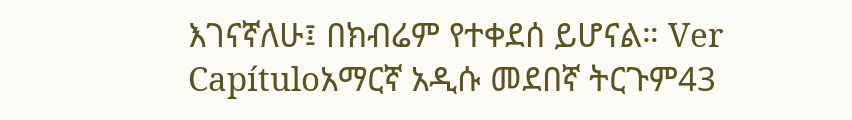እገናኛለሁ፤ በክብሬም የተቀደሰ ይሆናል። Ver Capítuloአማርኛ አዲሱ መደበኛ ትርጉም43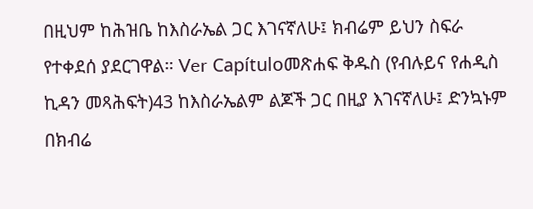በዚህም ከሕዝቤ ከእስራኤል ጋር እገናኛለሁ፤ ክብሬም ይህን ስፍራ የተቀደሰ ያደርገዋል። Ver Capítuloመጽሐፍ ቅዱስ (የብሉይና የሐዲስ ኪዳን መጻሕፍት)43 ከእስራኤልም ልጆች ጋር በዚያ እገናኛለሁ፤ ድንኳኑም በክብሬ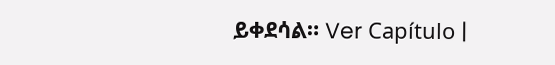ይቀደሳል። Ver Capítulo |